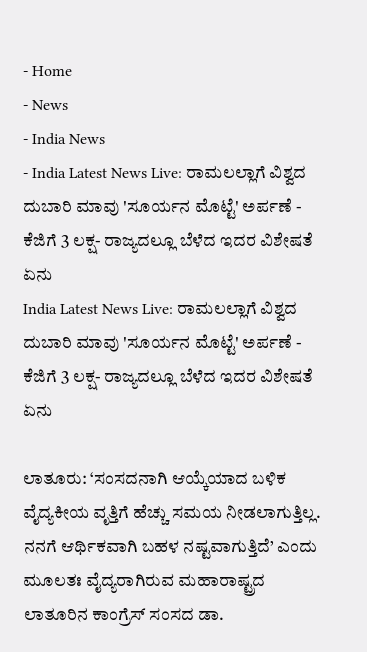- Home
- News
- India News
- India Latest News Live: ರಾಮಲಲ್ಲಾಗೆ ವಿಶ್ವದ ದುಬಾರಿ ಮಾವು 'ಸೂರ್ಯನ ಮೊಟ್ಟೆ' ಅರ್ಪಣೆ - ಕೆಜಿಗೆ 3 ಲಕ್ಷ- ರಾಜ್ಯದಲ್ಲೂ ಬೆಳೆದ ಇದರ ವಿಶೇಷತೆ ಏನು
India Latest News Live: ರಾಮಲಲ್ಲಾಗೆ ವಿಶ್ವದ ದುಬಾರಿ ಮಾವು 'ಸೂರ್ಯನ ಮೊಟ್ಟೆ' ಅರ್ಪಣೆ - ಕೆಜಿಗೆ 3 ಲಕ್ಷ- ರಾಜ್ಯದಲ್ಲೂ ಬೆಳೆದ ಇದರ ವಿಶೇಷತೆ ಏನು

ಲಾತೂರು: ‘ಸಂಸದನಾಗಿ ಆಯ್ಕೆಯಾದ ಬಳಿಕ ವೈದ್ಯಕೀಯ ವೃತ್ತಿಗೆ ಹೆಚ್ಚು ಸಮಯ ನೀಡಲಾಗುತ್ತಿಲ್ಲ. ನನಗೆ ಆರ್ಥಿಕವಾಗಿ ಬಹಳ ನಷ್ಟವಾಗುತ್ತಿದೆ’ ಎಂದು ಮೂಲತಃ ವೈದ್ಯರಾಗಿರುವ ಮಹಾರಾಷ್ಟ್ರದ ಲಾತೂರಿನ ಕಾಂಗ್ರೆಸ್ ಸಂಸದ ಡಾ.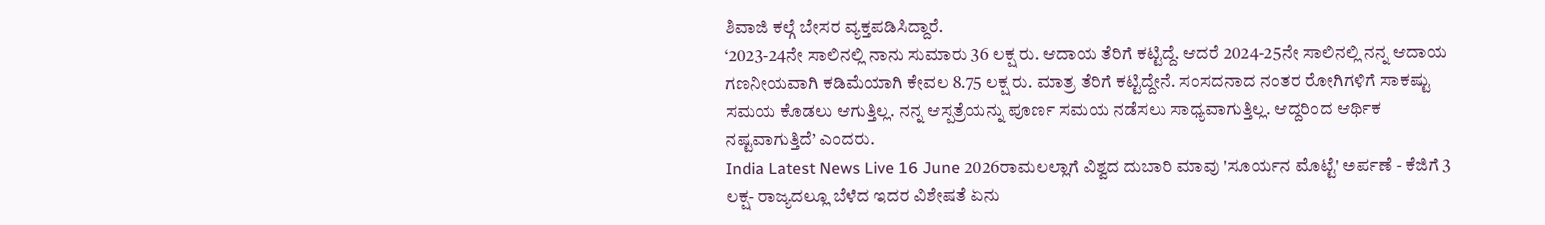ಶಿವಾಜಿ ಕಲ್ಗೆ ಬೇಸರ ವ್ಯಕ್ತಪಡಿಸಿದ್ದಾರೆ.
‘2023-24ನೇ ಸಾಲಿನಲ್ಲಿ ನಾನು ಸುಮಾರು 36 ಲಕ್ಷ ರು. ಆದಾಯ ತೆರಿಗೆ ಕಟ್ಟಿದ್ದೆ. ಆದರೆ 2024-25ನೇ ಸಾಲಿನಲ್ಲಿ ನನ್ನ ಆದಾಯ ಗಣನೀಯವಾಗಿ ಕಡಿಮೆಯಾಗಿ ಕೇವಲ 8.75 ಲಕ್ಷ ರು. ಮಾತ್ರ ತೆರಿಗೆ ಕಟ್ಟಿದ್ದೇನೆ. ಸಂಸದನಾದ ನಂತರ ರೋಗಿಗಳಿಗೆ ಸಾಕಷ್ಟು ಸಮಯ ಕೊಡಲು ಆಗುತ್ತಿಲ್ಲ. ನನ್ನ ಆಸ್ಪತ್ರೆಯನ್ನು ಪೂರ್ಣ ಸಮಯ ನಡೆಸಲು ಸಾಧ್ಯವಾಗುತ್ತಿಲ್ಲ. ಆದ್ದರಿಂದ ಆರ್ಥಿಕ ನಷ್ಟವಾಗುತ್ತಿದೆ’ ಎಂದರು.
India Latest News Live 16 June 2026ರಾಮಲಲ್ಲಾಗೆ ವಿಶ್ವದ ದುಬಾರಿ ಮಾವು 'ಸೂರ್ಯನ ಮೊಟ್ಟೆ' ಅರ್ಪಣೆ - ಕೆಜಿಗೆ 3 ಲಕ್ಷ- ರಾಜ್ಯದಲ್ಲೂ ಬೆಳೆದ ಇದರ ವಿಶೇಷತೆ ಏನು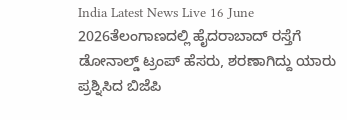India Latest News Live 16 June 2026ತೆಲಂಗಾಣದಲ್ಲಿ ಹೈದರಾಬಾದ್ ರಸ್ತೆಗೆ ಡೋನಾಲ್ಡ್ ಟ್ರಂಪ್ ಹೆಸರು, ಶರಣಾಗಿದ್ದು ಯಾರು ಪ್ರಶ್ನಿಸಿದ ಬಿಜೆಪಿ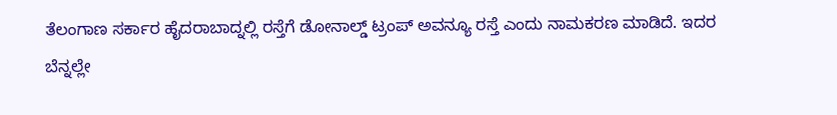ತೆಲಂಗಾಣ ಸರ್ಕಾರ ಹೈದರಾಬಾದ್ನಲ್ಲಿ ರಸ್ತೆಗೆ ಡೋನಾಲ್ಡ್ ಟ್ರಂಪ್ ಅವನ್ಯೂ ರಸ್ತೆ ಎಂದು ನಾಮಕರಣ ಮಾಡಿದೆ. ಇದರ ಬೆನ್ನಲ್ಲೇ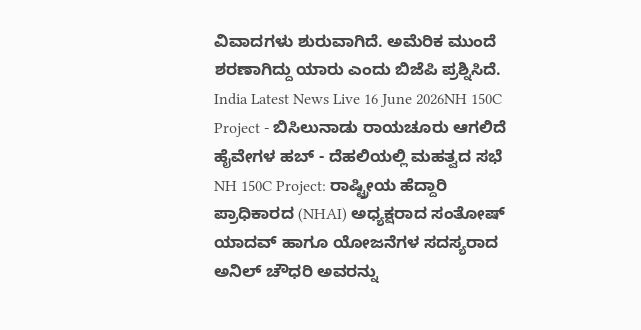ವಿವಾದಗಳು ಶುರುವಾಗಿದೆ. ಅಮೆರಿಕ ಮುಂದೆ ಶರಣಾಗಿದ್ದು ಯಾರು ಎಂದು ಬಿಜೆಪಿ ಪ್ರಶ್ನಿಸಿದೆ.
India Latest News Live 16 June 2026NH 150C Project - ಬಿಸಿಲುನಾಡು ರಾಯಚೂರು ಆಗಲಿದೆ ಹೈವೇಗಳ ಹಬ್ - ದೆಹಲಿಯಲ್ಲಿ ಮಹತ್ವದ ಸಭೆ
NH 150C Project: ರಾಷ್ಟ್ರೀಯ ಹೆದ್ದಾರಿ ಪ್ರಾಧಿಕಾರದ (NHAI) ಅಧ್ಯಕ್ಷರಾದ ಸಂತೋಷ್ ಯಾದವ್ ಹಾಗೂ ಯೋಜನೆಗಳ ಸದಸ್ಯರಾದ ಅನಿಲ್ ಚೌಧರಿ ಅವರನ್ನು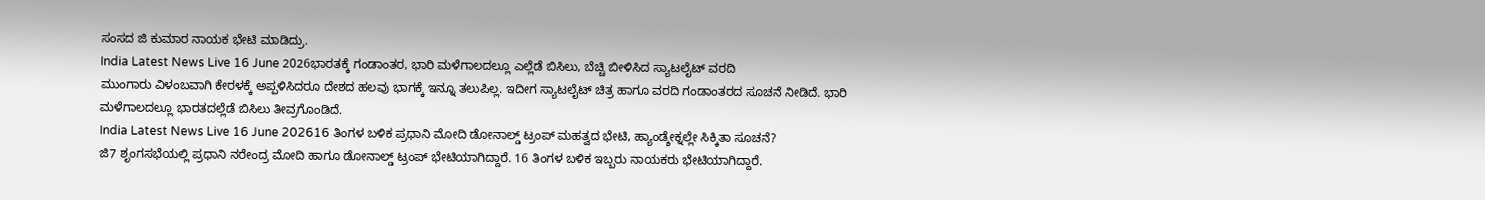ಸಂಸದ ಜಿ ಕುಮಾರ ನಾಯಕ ಭೇಟಿ ಮಾಡಿದ್ರು.
India Latest News Live 16 June 2026ಭಾರತಕ್ಕೆ ಗಂಡಾಂತರ, ಭಾರಿ ಮಳೆಗಾಲದಲ್ಲೂ ಎಲ್ಲೆಡೆ ಬಿಸಿಲು, ಬೆಚ್ಚಿ ಬೀಳಿಸಿದ ಸ್ಯಾಟಲೈಟ್ ವರದಿ
ಮುಂಗಾರು ವಿಳಂಬವಾಗಿ ಕೇರಳಕ್ಕೆ ಅಪ್ಪಳಿಸಿದರೂ ದೇಶದ ಹಲವು ಭಾಗಕ್ಕೆ ಇನ್ನೂ ತಲುಪಿಲ್ಲ. ಇದೀಗ ಸ್ಯಾಟಲೈಟ್ ಚಿತ್ರ ಹಾಗೂ ವರದಿ ಗಂಡಾಂತರದ ಸೂಚನೆ ನೀಡಿದೆ. ಭಾರಿ ಮಳೆಗಾಲದಲ್ಲೂ ಭಾರತದಲ್ಲೆಡೆ ಬಿಸಿಲು ತೀವ್ರಗೊಂಡಿದೆ.
India Latest News Live 16 June 202616 ತಿಂಗಳ ಬಳಿಕ ಪ್ರಧಾನಿ ಮೋದಿ ಡೋನಾಲ್ಡ್ ಟ್ರಂಪ್ ಮಹತ್ವದ ಭೇಟಿ, ಹ್ಯಾಂಡ್ಶೇಕ್ನಲ್ಲೇ ಸಿಕ್ಕಿತಾ ಸೂಚನೆ?
ಜಿ7 ಶೃಂಗಸಭೆಯಲ್ಲಿ ಪ್ರಧಾನಿ ನರೇಂದ್ರ ಮೋದಿ ಹಾಗೂ ಡೋನಾಲ್ಡ್ ಟ್ರಂಪ್ ಭೇಟಿಯಾಗಿದ್ದಾರೆ. 16 ತಿಂಗಳ ಬಳಿಕ ಇಬ್ಬರು ನಾಯಕರು ಭೇಟಿಯಾಗಿದ್ದಾರೆ.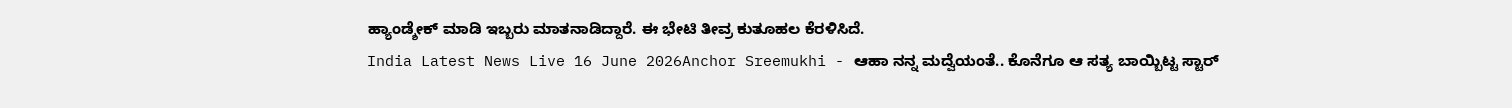ಹ್ಯಾಂಡ್ಶೇಕ್ ಮಾಡಿ ಇಬ್ಬರು ಮಾತನಾಡಿದ್ದಾರೆ. ಈ ಭೇಟಿ ತೀವ್ರ ಕುತೂಹಲ ಕೆರಳಿಸಿದೆ.
India Latest News Live 16 June 2026Anchor Sreemukhi - ಆಹಾ ನನ್ನ ಮದ್ವೆಯಂತೆ.. ಕೊನೆಗೂ ಆ ಸತ್ಯ ಬಾಯ್ಬಿಟ್ಟ ಸ್ಟಾರ್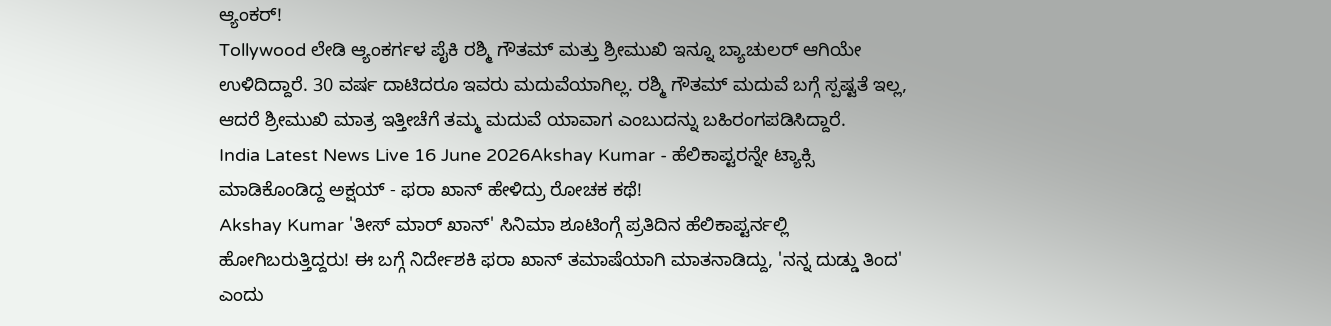ಆ್ಯಂಕರ್!
Tollywood ಲೇಡಿ ಆ್ಯಂಕರ್ಗಳ ಪೈಕಿ ರಶ್ಮಿ ಗೌತಮ್ ಮತ್ತು ಶ್ರೀಮುಖಿ ಇನ್ನೂ ಬ್ಯಾಚುಲರ್ ಆಗಿಯೇ ಉಳಿದಿದ್ದಾರೆ. 30 ವರ್ಷ ದಾಟಿದರೂ ಇವರು ಮದುವೆಯಾಗಿಲ್ಲ. ರಶ್ಮಿ ಗೌತಮ್ ಮದುವೆ ಬಗ್ಗೆ ಸ್ಪಷ್ಟತೆ ಇಲ್ಲ, ಆದರೆ ಶ್ರೀಮುಖಿ ಮಾತ್ರ ಇತ್ತೀಚೆಗೆ ತಮ್ಮ ಮದುವೆ ಯಾವಾಗ ಎಂಬುದನ್ನು ಬಹಿರಂಗಪಡಿಸಿದ್ದಾರೆ.
India Latest News Live 16 June 2026Akshay Kumar - ಹೆಲಿಕಾಪ್ಟರನ್ನೇ ಟ್ಯಾಕ್ಸಿ ಮಾಡಿಕೊಂಡಿದ್ದ ಅಕ್ಷಯ್ - ಫರಾ ಖಾನ್ ಹೇಳಿದ್ರು ರೋಚಕ ಕಥೆ!
Akshay Kumar 'ತೀಸ್ ಮಾರ್ ಖಾನ್' ಸಿನಿಮಾ ಶೂಟಿಂಗ್ಗೆ ಪ್ರತಿದಿನ ಹೆಲಿಕಾಪ್ಟರ್ನಲ್ಲಿ ಹೋಗಿಬರುತ್ತಿದ್ದರು! ಈ ಬಗ್ಗೆ ನಿರ್ದೇಶಕಿ ಫರಾ ಖಾನ್ ತಮಾಷೆಯಾಗಿ ಮಾತನಾಡಿದ್ದು, 'ನನ್ನ ದುಡ್ಡು ತಿಂದ' ಎಂದು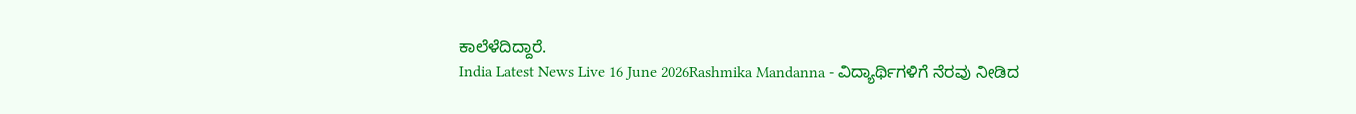ಕಾಲೆಳೆದಿದ್ದಾರೆ.
India Latest News Live 16 June 2026Rashmika Mandanna - ವಿದ್ಯಾರ್ಥಿಗಳಿಗೆ ನೆರವು ನೀಡಿದ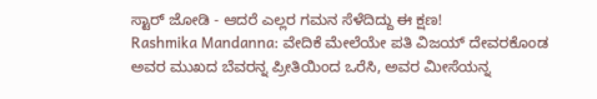ಸ್ಟಾರ್ ಜೋಡಿ - ಆದರೆ ಎಲ್ಲರ ಗಮನ ಸೆಳೆದಿದ್ದು ಈ ಕ್ಷಣ!
Rashmika Mandanna: ವೇದಿಕೆ ಮೇಲೆಯೇ ಪತಿ ವಿಜಯ್ ದೇವರಕೊಂಡ ಅವರ ಮುಖದ ಬೆವರನ್ನ ಪ್ರೀತಿಯಿಂದ ಒರೆಸಿ, ಅವರ ಮೀಸೆಯನ್ನ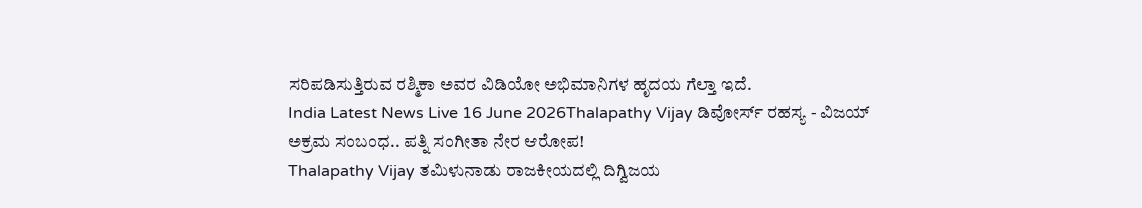ಸರಿಪಡಿಸುತ್ತಿರುವ ರಶ್ಮಿಕಾ ಅವರ ವಿಡಿಯೋ ಅಭಿಮಾನಿಗಳ ಹೃದಯ ಗೆಲ್ತಾ ಇದೆ.
India Latest News Live 16 June 2026Thalapathy Vijay ಡಿವೋರ್ಸ್ ರಹಸ್ಯ - ವಿಜಯ್ ಅಕ್ರಮ ಸಂಬಂಧ.. ಪತ್ನಿ ಸಂಗೀತಾ ನೇರ ಆರೋಪ!
Thalapathy Vijay ತಮಿಳುನಾಡು ರಾಜಕೀಯದಲ್ಲಿ ದಿಗ್ವಿಜಯ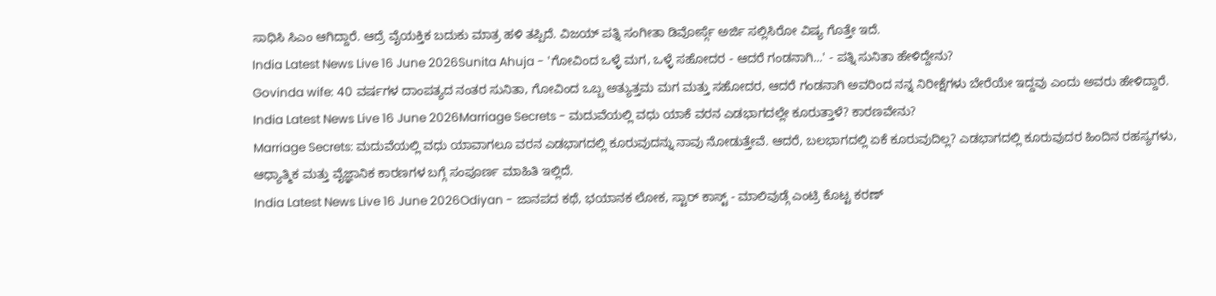ಸಾಧಿಸಿ ಸಿಎಂ ಆಗಿದ್ದಾರೆ. ಆದ್ರೆ ವೈಯಕ್ತಿಕ ಬದುಕು ಮಾತ್ರ ಹಳಿ ತಪ್ಪಿದೆ. ವಿಜಯ್ ಪತ್ನಿ ಸಂಗೀತಾ ಡಿವೋರ್ಸ್ಗೆ ಅರ್ಜಿ ಸಲ್ಲಿಸಿರೋ ವಿಷ್ಯ ಗೊತ್ತೇ ಇದೆ.
India Latest News Live 16 June 2026Sunita Ahuja - 'ಗೋವಿಂದ ಒಳ್ಳೆ ಮಗ, ಒಳ್ಳೆ ಸಹೋದರ - ಆದರೆ ಗಂಡನಾಗಿ...' - ಪತ್ನಿ ಸುನಿತಾ ಹೇಳಿದ್ದೇನು?
Govinda wife: 40 ವರ್ಷಗಳ ದಾಂಪತ್ಯದ ನಂತರ ಸುನಿತಾ, ಗೋವಿಂದ ಒಬ್ಬ ಅತ್ಯುತ್ತಮ ಮಗ ಮತ್ತು ಸಹೋದರ, ಆದರೆ ಗಂಡನಾಗಿ ಅವರಿಂದ ನನ್ನ ನಿರೀಕ್ಷೆಗಳು ಬೇರೆಯೇ ಇದ್ದವು ಎಂದು ಅವರು ಹೇಳಿದ್ದಾರೆ.
India Latest News Live 16 June 2026Marriage Secrets - ಮದುವೆಯಲ್ಲಿ ವಧು ಯಾಕೆ ವರನ ಎಡಭಾಗದಲ್ಲೇ ಕೂರುತ್ತಾಳೆ? ಕಾರಣವೇನು?
Marriage Secrets: ಮದುವೆಯಲ್ಲಿ ವಧು ಯಾವಾಗಲೂ ವರನ ಎಡಭಾಗದಲ್ಲಿ ಕೂರುವುದನ್ನು ನಾವು ನೋಡುತ್ತೇವೆ. ಆದರೆ, ಬಲಭಾಗದಲ್ಲಿ ಏಕೆ ಕೂರುವುದಿಲ್ಲ? ಎಡಭಾಗದಲ್ಲಿ ಕೂರುವುದರ ಹಿಂದಿನ ರಹಸ್ಯಗಳು, ಆಧ್ಯಾತ್ಮಿಕ ಮತ್ತು ವೈಜ್ಞಾನಿಕ ಕಾರಣಗಳ ಬಗ್ಗೆ ಸಂಪೂರ್ಣ ಮಾಹಿತಿ ಇಲ್ಲಿದೆ.
India Latest News Live 16 June 2026Odiyan - ಜಾನಪದ ಕಥೆ, ಭಯಾನಕ ಲೋಕ, ಸ್ಟಾರ್ ಕಾಸ್ಟ್ - ಮಾಲಿವುಡ್ಗೆ ಎಂಟ್ರಿ ಕೊಟ್ಟ ಕರಣ್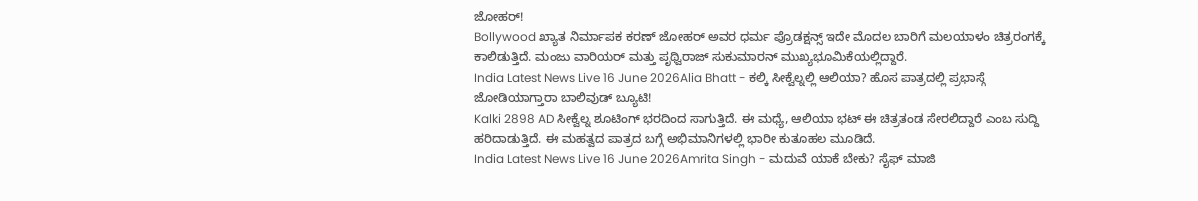ಜೋಹರ್!
Bollywood ಖ್ಯಾತ ನಿರ್ಮಾಪಕ ಕರಣ್ ಜೋಹರ್ ಅವರ ಧರ್ಮ ಪ್ರೊಡಕ್ಷನ್ಸ್ ಇದೇ ಮೊದಲ ಬಾರಿಗೆ ಮಲಯಾಳಂ ಚಿತ್ರರಂಗಕ್ಕೆ ಕಾಲಿಡುತ್ತಿದೆ. ಮಂಜು ವಾರಿಯರ್ ಮತ್ತು ಪೃಥ್ವಿರಾಜ್ ಸುಕುಮಾರನ್ ಮುಖ್ಯಭೂಮಿಕೆಯಲ್ಲಿದ್ದಾರೆ.
India Latest News Live 16 June 2026Alia Bhatt - ಕಲ್ಕಿ ಸೀಕ್ವೆಲ್ನಲ್ಲಿ ಆಲಿಯಾ? ಹೊಸ ಪಾತ್ರದಲ್ಲಿ ಪ್ರಭಾಸ್ಗೆ ಜೋಡಿಯಾಗ್ತಾರಾ ಬಾಲಿವುಡ್ ಬ್ಯೂಟಿ!
Kalki 2898 AD ಸೀಕ್ವೆಲ್ನ ಶೂಟಿಂಗ್ ಭರದಿಂದ ಸಾಗುತ್ತಿದೆ. ಈ ಮಧ್ಯೆ, ಆಲಿಯಾ ಭಟ್ ಈ ಚಿತ್ರತಂಡ ಸೇರಲಿದ್ದಾರೆ ಎಂಬ ಸುದ್ದಿ ಹರಿದಾಡುತ್ತಿದೆ. ಈ ಮಹತ್ವದ ಪಾತ್ರದ ಬಗ್ಗೆ ಅಭಿಮಾನಿಗಳಲ್ಲಿ ಭಾರೀ ಕುತೂಹಲ ಮೂಡಿದೆ.
India Latest News Live 16 June 2026Amrita Singh - ಮದುವೆ ಯಾಕೆ ಬೇಕು? ಸೈಫ್ ಮಾಜಿ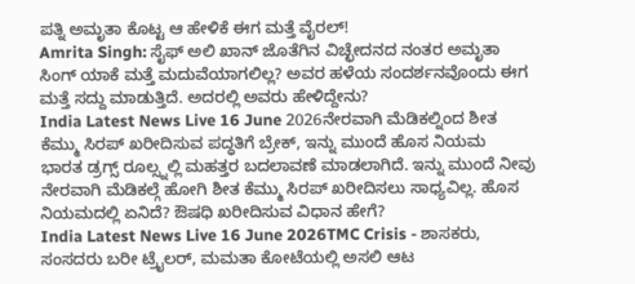ಪತ್ನಿ ಅಮೃತಾ ಕೊಟ್ಟ ಆ ಹೇಳಿಕೆ ಈಗ ಮತ್ತೆ ವೈರಲ್!
Amrita Singh: ಸೈಫ್ ಅಲಿ ಖಾನ್ ಜೊತೆಗಿನ ವಿಚ್ಛೇದನದ ನಂತರ ಅಮೃತಾ ಸಿಂಗ್ ಯಾಕೆ ಮತ್ತೆ ಮದುವೆಯಾಗಲಿಲ್ಲ? ಅವರ ಹಳೆಯ ಸಂದರ್ಶನವೊಂದು ಈಗ ಮತ್ತೆ ಸದ್ದು ಮಾಡುತ್ತಿದೆ. ಅದರಲ್ಲಿ ಅವರು ಹೇಳಿದ್ದೇನು?
India Latest News Live 16 June 2026ನೇರವಾಗಿ ಮೆಡಿಕಲ್ನಿಂದ ಶೀತ ಕೆಮ್ಮು ಸಿರಪ್ ಖರೀದಿಸುವ ಪದ್ಧತಿಗೆ ಬ್ರೇಕ್, ಇನ್ನು ಮುಂದೆ ಹೊಸ ನಿಯಮ
ಭಾರತ ಡ್ರಗ್ಸ್ ರೂಲ್ಸ್ನಲ್ಲಿ ಮಹತ್ತರ ಬದಲಾವಣೆ ಮಾಡಲಾಗಿದೆ. ಇನ್ನು ಮುಂದೆ ನೀವು ನೇರವಾಗಿ ಮೆಡಿಕಲ್ಗೆ ಹೋಗಿ ಶೀತ ಕೆಮ್ಮು ಸಿರಪ್ ಖರೀದಿಸಲು ಸಾಧ್ಯವಿಲ್ಲ. ಹೊಸ ನಿಯಮದಲ್ಲಿ ಏನಿದೆ? ಔಷಧಿ ಖರೀದಿಸುವ ವಿಧಾನ ಹೇಗೆ?
India Latest News Live 16 June 2026TMC Crisis - ಶಾಸಕರು, ಸಂಸದರು ಬರೀ ಟ್ರೈಲರ್, ಮಮತಾ ಕೋಟೆಯಲ್ಲಿ ಅಸಲಿ ಆಟ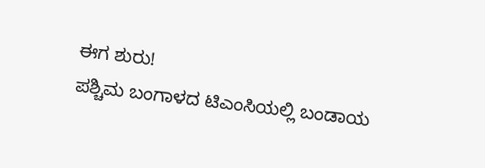ಈಗ ಶುರು!
ಪಶ್ಚಿಮ ಬಂಗಾಳದ ಟಿಎಂಸಿಯಲ್ಲಿ ಬಂಡಾಯ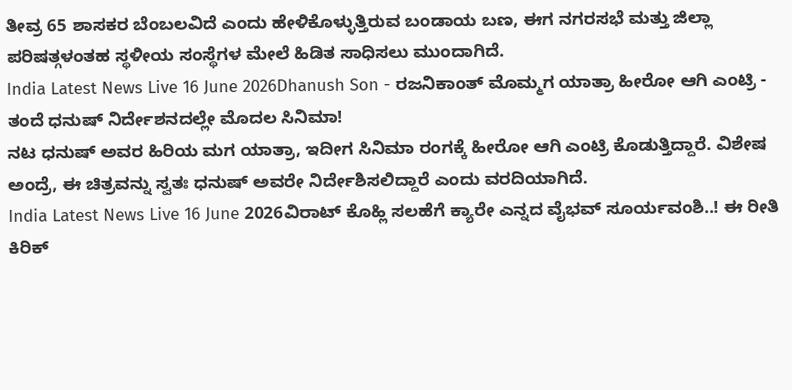ತೀವ್ರ 65 ಶಾಸಕರ ಬೆಂಬಲವಿದೆ ಎಂದು ಹೇಳಿಕೊಳ್ಳುತ್ತಿರುವ ಬಂಡಾಯ ಬಣ, ಈಗ ನಗರಸಭೆ ಮತ್ತು ಜಿಲ್ಲಾ ಪರಿಷತ್ಗಳಂತಹ ಸ್ಥಳೀಯ ಸಂಸ್ಥೆಗಳ ಮೇಲೆ ಹಿಡಿತ ಸಾಧಿಸಲು ಮುಂದಾಗಿದೆ.
India Latest News Live 16 June 2026Dhanush Son - ರಜನಿಕಾಂತ್ ಮೊಮ್ಮಗ ಯಾತ್ರಾ ಹೀರೋ ಆಗಿ ಎಂಟ್ರಿ - ತಂದೆ ಧನುಷ್ ನಿರ್ದೇಶನದಲ್ಲೇ ಮೊದಲ ಸಿನಿಮಾ!
ನಟ ಧನುಷ್ ಅವರ ಹಿರಿಯ ಮಗ ಯಾತ್ರಾ, ಇದೀಗ ಸಿನಿಮಾ ರಂಗಕ್ಕೆ ಹೀರೋ ಆಗಿ ಎಂಟ್ರಿ ಕೊಡುತ್ತಿದ್ದಾರೆ. ವಿಶೇಷ ಅಂದ್ರೆ, ಈ ಚಿತ್ರವನ್ನು ಸ್ವತಃ ಧನುಷ್ ಅವರೇ ನಿರ್ದೇಶಿಸಲಿದ್ದಾರೆ ಎಂದು ವರದಿಯಾಗಿದೆ.
India Latest News Live 16 June 2026ವಿರಾಟ್ ಕೊಹ್ಲಿ ಸಲಹೆಗೆ ಕ್ಯಾರೇ ಎನ್ನದ ವೈಭವ್ ಸೂರ್ಯವಂಶಿ..! ಈ ರೀತಿ ಕಿರಿಕ್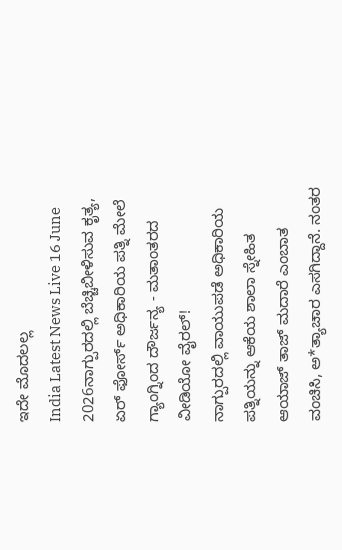ಇದೇ ಮೊದಲಲ್ಲ
India Latest News Live 16 June 2026ನಾಗ್ಪುರದಲ್ಲಿ ಬೆಚ್ಚಿಬೀಳಿಸುವ ಕೃತ್ಯ, ಏರ್ ಫೋರ್ಸ್ ಅಧಿಕಾರಿಯ ಪತ್ನಿ ಮೇಲೆ ಗ್ಯಾಂಗ್ನಿಂದ ದೌರ್ಜನ್ಯ - ಮತಾಂತರದ ವೀಡಿಯೋ ವೈರಲ್!
ನಾಗ್ಪುರದಲ್ಲಿ ವಾಯುಪಡೆ ಅಧಿಕಾರಿಯ ಪತ್ನಿಯನ್ನು ಆಕೆಯ ಶಾಲಾ ಸ್ನೇಹಿತ ಆಯಾಜ್ ತಾಜ್ ಮದಾರೆ ಎಂಬಾತ ವಂಚಿಸಿ, ಅ*ತ್ಯಾಚಾರ ಎಸಗಿದ್ದಾನೆ. ನಂತರ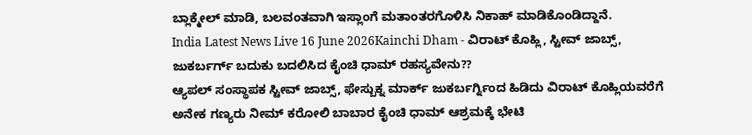ಬ್ಲಾಕ್ಮೇಲ್ ಮಾಡಿ, ಬಲವಂತವಾಗಿ ಇಸ್ಲಾಂಗೆ ಮತಾಂತರಗೊಳಿಸಿ ನಿಕಾಹ್ ಮಾಡಿಕೊಂಡಿದ್ದಾನೆ.
India Latest News Live 16 June 2026Kainchi Dham - ವಿರಾಟ್ ಕೊಹ್ಲಿ, ಸ್ಟೀವ್ ಜಾಬ್ಸ್, ಜುಕರ್ಬರ್ಗ್ ಬದುಕು ಬದಲಿಸಿದ ಕೈಂಚಿ ಧಾಮ್ ರಹಸ್ಯವೇನು??
ಆ್ಯಪಲ್ ಸಂಸ್ಥಾಪಕ ಸ್ಟೀವ್ ಜಾಬ್ಸ್, ಫೇಸ್ಬುಕ್ನ ಮಾರ್ಕ್ ಜುಕರ್ಬರ್ಗ್ನಿಂದ ಹಿಡಿದು ವಿರಾಟ್ ಕೊಹ್ಲಿಯವರೆಗೆ ಅನೇಕ ಗಣ್ಯರು ನೀಮ್ ಕರೋಲಿ ಬಾಬಾರ ಕೈಂಚಿ ಧಾಮ್ ಆಶ್ರಮಕ್ಕೆ ಭೇಟಿ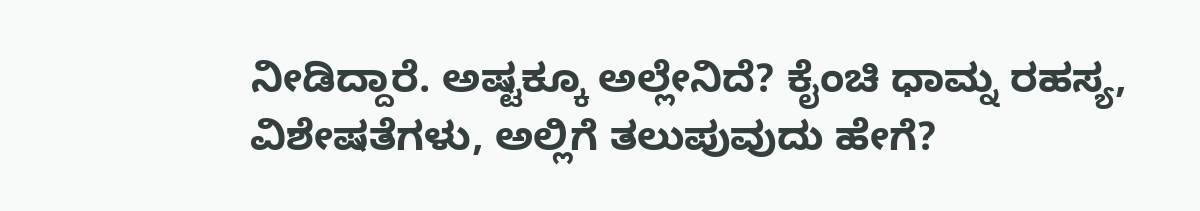ನೀಡಿದ್ದಾರೆ. ಅಷ್ಟಕ್ಕೂ ಅಲ್ಲೇನಿದೆ? ಕೈಂಚಿ ಧಾಮ್ನ ರಹಸ್ಯ, ವಿಶೇಷತೆಗಳು, ಅಲ್ಲಿಗೆ ತಲುಪುವುದು ಹೇಗೆ?